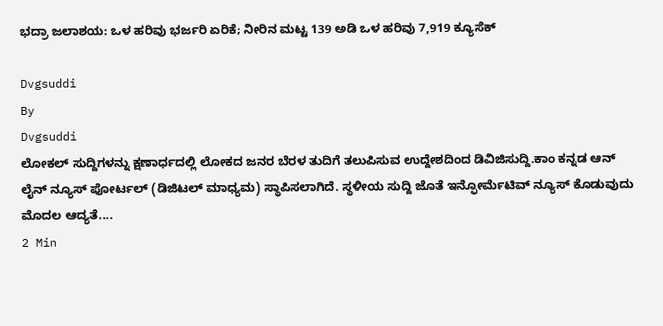ಭದ್ರಾ ಜಲಾಶಯ: ಒಳ ಹರಿವು ಭರ್ಜರಿ ಏರಿಕೆ; ನೀರಿನ ಮಟ್ಟ 139 ಅಡಿ ಒಳ ಹರಿವು 7,919 ಕ್ಯೂಸೆಕ್

Dvgsuddi
By
Dvgsuddi
ಲೋಕಲ್ ಸುದ್ದಿಗಳನ್ನು ಕ್ಷಣಾರ್ಧದಲ್ಲಿ ಲೋಕದ ಜನರ ಬೆರಳ ತುದಿಗೆ ತಲುಪಿಸುವ ಉದ್ದೇಶದಿಂದ ಡಿವಿಜಿಸುದ್ದಿ.ಕಾಂ ಕನ್ನಡ ಆನ್ ಲೈನ್ ನ್ಯೂಸ್ ಪೋರ್ಟಲ್ (ಡಿಜಿಟಲ್ ಮಾಧ್ಯಮ) ಸ್ಥಾಪಿಸಲಾಗಿದೆ. ಸ್ಥಳೀಯ ಸುದ್ದಿ ಜೊತೆ ಇನ್ಫೋರ್ಮೆಟಿವ್ ನ್ಯೂಸ್ ಕೊಡುವುದು ಮೊದಲ ಆದ್ಯತೆ....
2 Min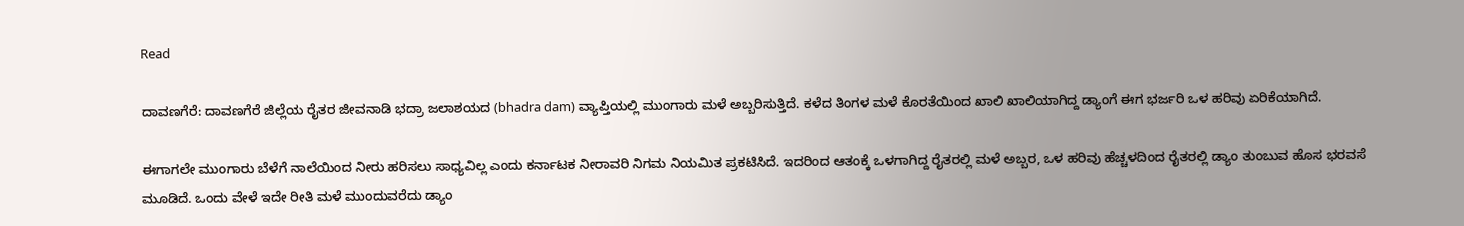Read

ದಾವಣಗೆರೆ: ದಾವಣಗೆರೆ ಜಿಲ್ಲೆಯ ರೈತರ ಜೀವನಾಡಿ ಭದ್ರಾ ಜಲಾಶಯದ (bhadra dam) ವ್ಯಾಪ್ತಿಯಲ್ಲಿ ಮುಂಗಾರು ಮಳೆ ಅಬ್ಬರಿಸುತ್ತಿದೆ. ಕಳೆದ ತಿಂಗಳ ಮಳೆ ಕೊರತೆಯಿಂದ ಖಾಲಿ ಖಾಲಿಯಾಗಿದ್ದ ಡ್ಯಾಂಗೆ ಈಗ ಭರ್ಜರಿ ಒಳ ಹರಿವು ಏರಿಕೆಯಾಗಿದೆ.

ಈಗಾಗಲೇ ಮುಂಗಾರು‌ ಬೆಳೆಗೆ ನಾಲೆಯಿಂದ ನೀರು ಹರಿಸಲು ಸಾಧ್ಯವಿಲ್ಲ‌ ಎಂದು ಕರ್ನಾಟಕ ನೀರಾವರಿ ನಿಗಮ ನಿಯಮಿತ ಪ್ರಕಟಿಸಿದೆ. ಇದರಿಂದ ಆತಂಕ್ಕೆ ಒಳಗಾಗಿದ್ದ ರೈತರಲ್ಲಿ ಮಳೆ ಅಬ್ಬರ, ಒಳ ಹರಿವು ಹೆಚ್ಚಳದಿಂದ ರೈತರಲ್ಲಿ ಡ್ಯಾಂ ತುಂಬುವ ಹೊಸ ಭರವಸೆ ಮೂಡಿದೆ. ಒಂದು ವೇಳೆ ಇದೇ ರೀತಿ ಮಳೆ‌ ಮುಂದುವರೆದು ಡ್ಯಾಂ‌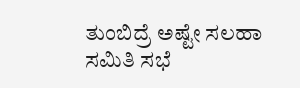ತುಂಬಿದ್ರೆ ಅಷ್ಟೇ‌ ಸಲಹಾ‌ ಸಮಿತಿ‌‌ ಸಭೆ‌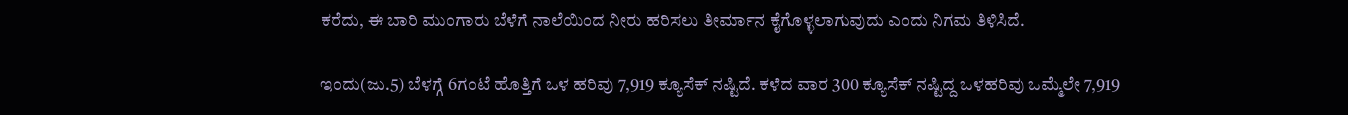ಕರೆದು, ಈ ಬಾರಿ ಮುಂಗಾರು ಬೆಳೆಗೆ ನಾಲೆಯಿಂದ ನೀರು ಹರಿಸಲು ತೀರ್ಮಾನ ಕೈಗೊಳ್ಳಲಾಗುವುದು ಎಂದು ನಿಗಮ ತಿಳಿಸಿದೆ.

ಇಂದು(ಜು.5) ಬೆಳಗ್ಗೆ 6ಗಂಟೆ ಹೊತ್ತಿಗೆ ಒಳ ಹರಿವು 7,919 ಕ್ಯೂಸೆಕ್ ನಷ್ಟಿದೆ. ಕಳೆದ ವಾರ 300 ಕ್ಯೂಸೆಕ್ ನಷ್ಟಿದ್ದ ಒಳ‌ಹರಿವು ಒಮ್ಮೆಲೇ 7,919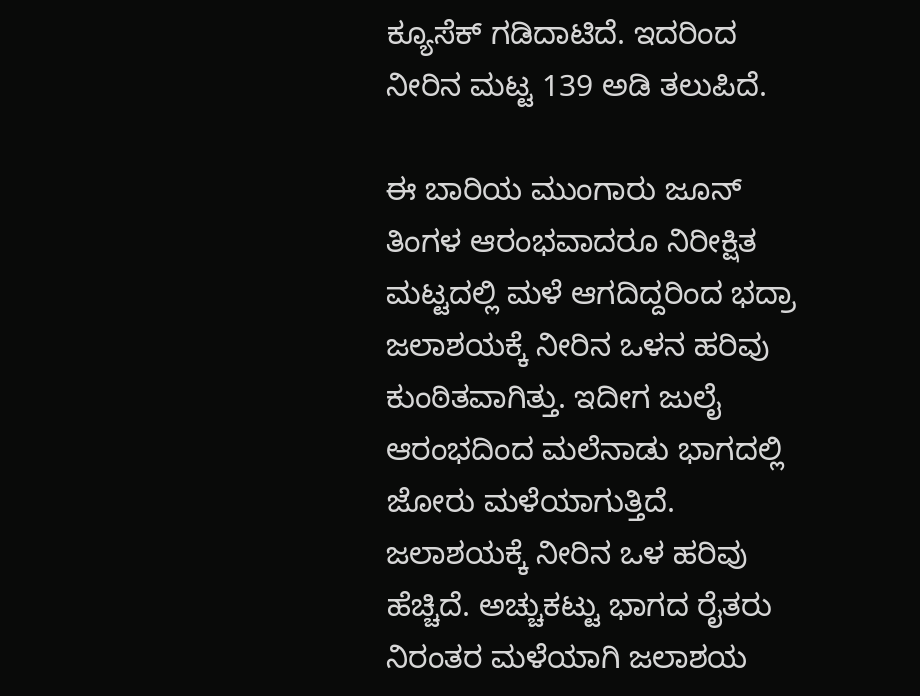ಕ್ಯೂಸೆಕ್ ಗಡಿದಾಟಿದೆ. ಇದರಿಂದ ನೀರಿನ ಮಟ್ಟ 139 ಅಡಿ ತಲುಪಿದೆ.

ಈ ಬಾರಿಯ ಮುಂಗಾರು ಜೂನ್ ತಿಂಗಳ ಆರಂಭವಾದರೂ ನಿರೀಕ್ಷಿತ ಮಟ್ಟದಲ್ಲಿ ಮಳೆ ಆಗದಿದ್ದರಿಂದ ಭದ್ರಾ ಜಲಾಶಯಕ್ಕೆ ನೀರಿನ ಒಳನ ಹರಿವು ಕುಂಠಿತವಾಗಿತ್ತು. ಇದೀಗ ಜುಲೈ ಆರಂಭದಿಂದ ಮಲೆನಾಡು ಭಾಗದಲ್ಲಿ ಜೋರು ಮಳೆಯಾಗುತ್ತಿದೆ. ಜಲಾಶಯಕ್ಕೆ ನೀರಿನ ಒಳ ಹರಿವು ಹೆಚ್ಚಿದೆ. ಅಚ್ಚುಕಟ್ಟು ಭಾಗದ ರೈತರು ನಿರಂತರ ಮಳೆಯಾಗಿ ಜಲಾಶಯ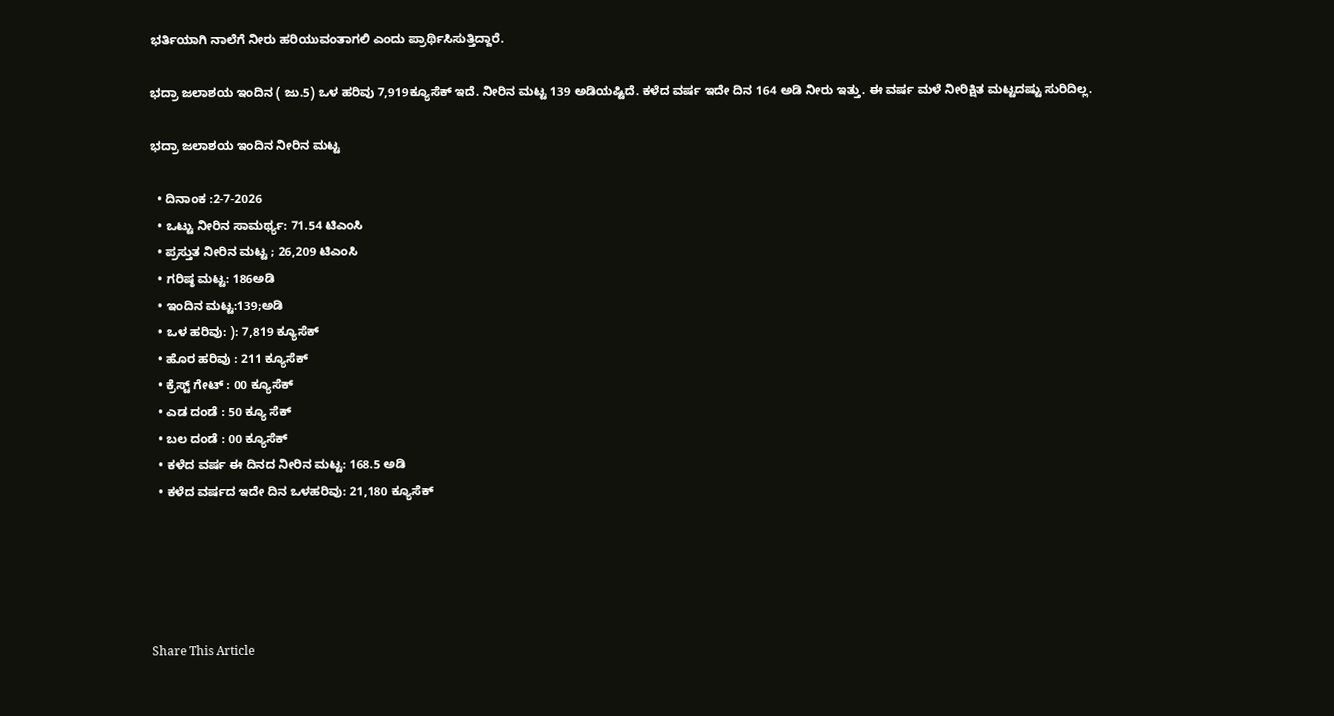ಭರ್ತಿಯಾಗಿ ನಾಲೆಗೆ ನೀರು ಹರಿಯುವಂತಾಗಲಿ ಎಂದು ಪ್ರಾರ್ಥಿಸಿಸುತ್ತಿದ್ದಾರೆ.

ಭದ್ರಾ ಜಲಾಶಯ ಇಂದಿನ ( ಜು.5) ಒಳ ಹರಿವು 7,919ಕ್ಯೂಸೆಕ್ ಇದೆ. ನೀರಿನ‌ ಮಟ್ಟ 139 ಅಡಿಯಷ್ಟಿದೆ. ಕಳೆದ ವರ್ಷ ಇದೇ ದಿನ 164 ಅಡಿ ನೀರು ಇತ್ತು. ಈ ವರ್ಷ ಮಳೆ ನೀರಿಕ್ಷಿತ‌ ಮಟ್ಟದಷ್ಟು ಸುರಿದಿಲ್ಲ.

ಭದ್ರಾ ಜಲಾಶಯ ಇಂದಿನ ನೀರಿನ ಮಟ್ಟ

  • ದಿನಾಂಕ :2-7-2026
  • ಒಟ್ಟು ನೀರಿನ ಸಾಮರ್ಥ್ಯ: 71.54 ಟಿಎಂಸಿ
  • ಪ್ರಸ್ತುತ ನೀರಿನ ಮಟ್ಟ ; 26,209 ಟಿಎಂಸಿ
  • ಗರಿಷ್ಠ ಮಟ್ಟ: 186ಅಡಿ
  • ಇಂದಿನ ಮಟ್ಟ:139;ಅಡಿ
  • ಒಳ ಹರಿವು: ): 7,819 ಕ್ಯೂಸೆಕ್
  • ಹೊರ ಹರಿವು : 211 ಕ್ಯೂಸೆಕ್
  • ಕ್ರೆಸ್ಟ್ ಗೇಟ್ : 00 ಕ್ಯೂಸೆಕ್
  • ಎಡ ದಂಡೆ : 50 ಕ್ಯೂ ಸೆಕ್
  • ಬಲ ದಂಡೆ : 00 ಕ್ಯೂಸೆಕ್
  • ಕಳೆದ ವರ್ಷ ಈ ದಿನದ ನೀರಿನ ಮಟ್ಟ: 168.5 ಅಡಿ
  • ಕಳೆದ ವರ್ಷದ ಇದೇ ದಿನ ಒಳಹರಿವು: 21,180 ಕ್ಯೂಸೆಕ್





Share This Article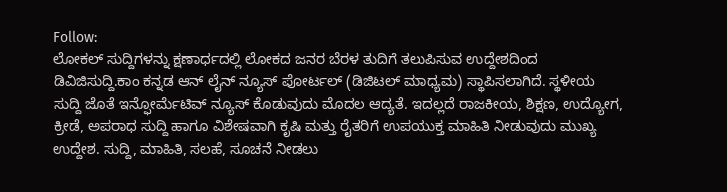Follow:
ಲೋಕಲ್ ಸುದ್ದಿಗಳನ್ನು ಕ್ಷಣಾರ್ಧದಲ್ಲಿ ಲೋಕದ ಜನರ ಬೆರಳ ತುದಿಗೆ ತಲುಪಿಸುವ ಉದ್ದೇಶದಿಂದ ಡಿವಿಜಿಸುದ್ದಿ.ಕಾಂ ಕನ್ನಡ ಆನ್ ಲೈನ್ ನ್ಯೂಸ್ ಪೋರ್ಟಲ್ (ಡಿಜಿಟಲ್ ಮಾಧ್ಯಮ) ಸ್ಥಾಪಿಸಲಾಗಿದೆ. ಸ್ಥಳೀಯ ಸುದ್ದಿ ಜೊತೆ ಇನ್ಫೋರ್ಮೆಟಿವ್ ನ್ಯೂಸ್ ಕೊಡುವುದು ಮೊದಲ ಆದ್ಯತೆ. ಇದಲ್ಲದೆ ರಾಜಕೀಯ, ಶಿಕ್ಷಣ, ಉದ್ಯೋಗ, ಕ್ರೀಡೆ, ಅಪರಾಧ ಸುದ್ದಿ ಹಾಗೂ ವಿಶೇಷವಾಗಿ ಕೃಷಿ ಮತ್ತು ರೈತರಿಗೆ ಉಪಯುಕ್ತ ಮಾಹಿತಿ ನೀಡುವುದು ಮುಖ್ಯ ಉದ್ದೇಶ. ಸುದ್ದಿ, ಮಾಹಿತಿ, ಸಲಹೆ, ಸೂಚನೆ ನೀಡಲು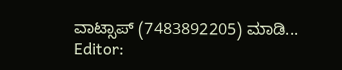ವಾಟ್ಸಾಪ್ (7483892205) ಮಾಡಿ... Editor: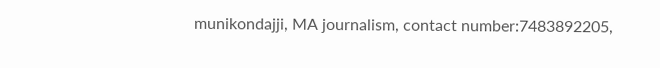munikondajji, MA journalism, contact number:7483892205,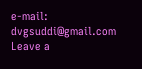e-mail: dvgsuddi@gmail.com
Leave a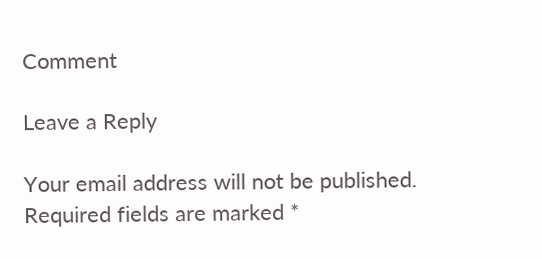Comment

Leave a Reply

Your email address will not be published. Required fields are marked *